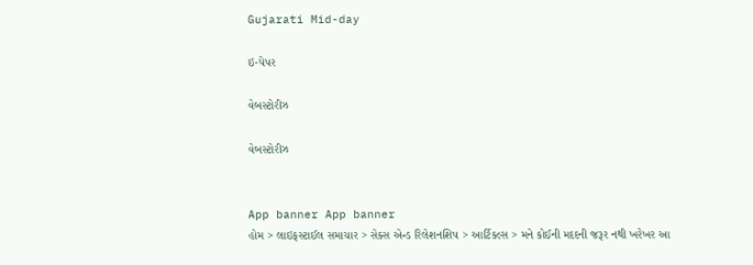Gujarati Mid-day

ઇ-પેપર

વેબસ્ટોરીઝ

વેબસ્ટોરીઝ


App banner App banner
હોમ > લાઇફસ્ટાઈલ સમાચાર > સેક્સ એન્ડ રિલેશનશિપ > આર્ટિકલ્સ > મને કોઈની મદદની જરૂર નથી ખરેખર આ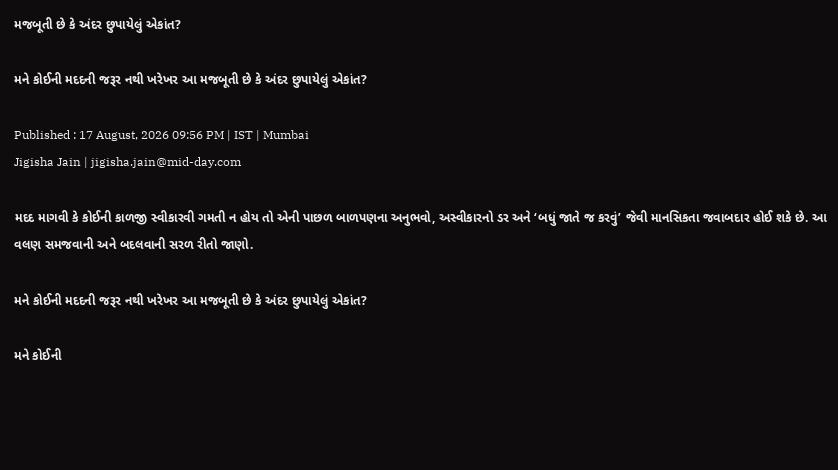મજબૂતી છે કે અંદર છુપાયેલું એકાંત?

મને કોઈની મદદની જરૂર નથી ખરેખર આ મજબૂતી છે કે અંદર છુપાયેલું એકાંત?

Published : 17 August, 2026 09:56 PM | IST | Mumbai
Jigisha Jain | jigisha.jain@mid-day.com

મદદ માગવી કે કોઈની કાળજી સ્વીકારવી ગમતી ન હોય તો એની પાછળ બાળપણના અનુભવો, અસ્વીકારનો ડર અને ‘બધું જાતે જ કરવું’ જેવી માનસિકતા જવાબદાર હોઈ શકે છે. આ વલણ સમજવાની અને બદલવાની સરળ રીતો જાણો.

મને કોઈની મદદની જરૂર નથી ખરેખર આ મજબૂતી છે કે અંદર છુપાયેલું એકાંત?

મને કોઈની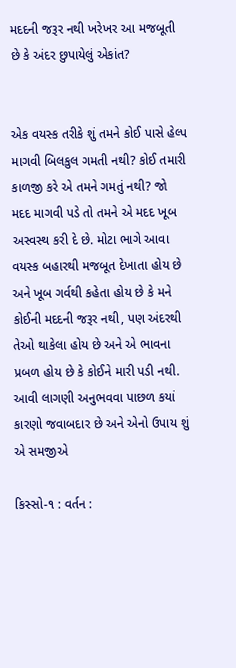મદદની જરૂર નથી ખરેખર આ મજબૂતી છે કે અંદર છુપાયેલું એકાંત?


એક વયસ્ક તરીકે શું તમને કોઈ પાસે હેલ્પ માગવી બિલકુલ ગમતી નથી? કોઈ તમારી કાળજી કરે એ તમને ગમતું નથી? જો મદદ માગવી પડે તો તમને એ મદદ ખૂબ અસ્વસ્થ કરી દે છે. મોટા ભાગે આવા વયસ્ક બહારથી મજબૂત દેખાતા હોય છે અને ખૂબ ગર્વથી કહેતા હોય છે કે મને કોઈની મદદની જરૂર નથી, પણ અંદરથી તેઓ થાકેલા હોય છે અને એ ભાવના પ્રબળ હોય છે કે કોઈને મારી પડી નથી. આવી લાગણી અનુભવવા પાછળ કયાં કારણો જવાબદાર છે અને એનો ઉપાય શું એ સમજીએ

કિસ્સો-૧ : વર્તન :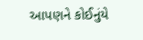આપણ‌ને કોઈનુંયે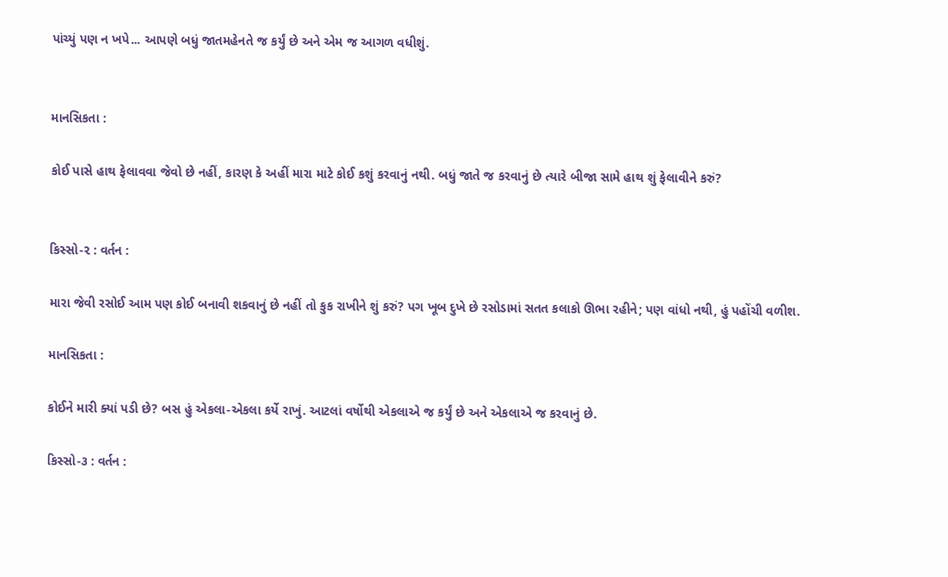પાંચ્યું પણ ન ખપે... આપણે બધું જાતમહેનતે જ કર્યું છે અને એમ જ આગળ વધીશું.


માનસિકતા :

કોઈ પાસે હાથ ફેલાવવા જેવો છે નહીં, કારણ કે અહીં મારા માટે કોઈ કશું કરવાનું નથી. બધું જાતે જ કરવાનું છે ત્યારે બીજા સામે હાથ શું ફેલાવીને કરું?


કિસ્સો-૨ : વર્તન :

મારા જેવી રસોઈ આમ પણ કોઈ બનાવી શકવાનું છે નહીં તો કુક રાખીને શું કરું? પગ ખૂબ દુખે છે રસોડામાં સતત કલાકો ઊભા રહીને; પણ વાંધો નથી, હું પહોંચી વળીશ.

માનસિકતા :

કોઈને મારી ક્યાં પડી છે? બસ હું એકલા-એકલા કર્યે રાખું. આટલાં વર્ષોથી એકલાએ જ કર્યું છે અને એકલાએ જ કરવાનું છે.

કિસ્સો-૩ : વર્તન :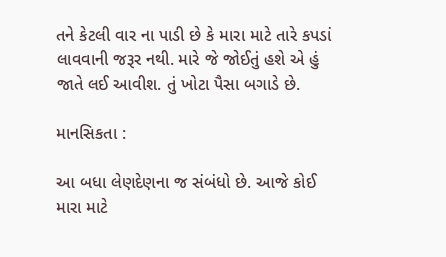તને કેટલી વાર ના પાડી છે કે મારા માટે તારે કપડાં લાવવાની જરૂર નથી. મારે જે જોઈતું હશે એ હું જાતે લઈ આવીશ. તું ખોટા પૈસા બગાડે છે.

માનસિકતા :

આ બધા લેણદેણના જ સંબંધો છે. આજે કોઈ મારા માટે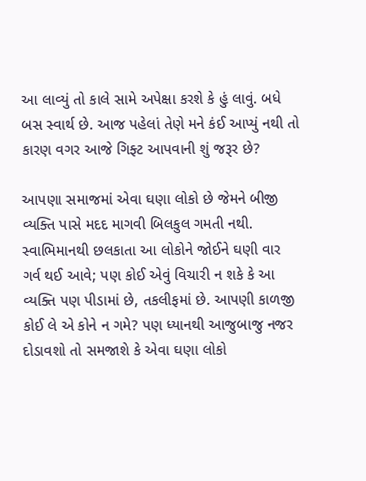આ લાવ્યું તો કાલે સામે અપેક્ષા કરશે કે હું લાવું. બધે બસ સ્વાર્થ છે. આજ પહેલાં તેણે મને કંઈ આપ્યું નથી તો કારણ વગર આજે ગિફ્ટ આપવાની શું જરૂર છે?

આપણા સમાજમાં એવા ઘણા લોકો છે જેમને બીજી વ્યક્તિ પાસે મદદ માગવી બિલકુલ ગમતી નથી. સ્વાભિમાનથી છલકાતા આ લોકોને જોઈને ઘણી વાર ગર્વ થઈ આવે; પણ કોઈ એવું વિચારી ન શકે કે આ વ્યક્તિ પણ પીડામાં છે, તકલીફમાં છે. આપણી કાળજી કોઈ લે એ કોને ન ગમે? પણ ધ્યાનથી આજુબાજુ નજર દોડાવશો તો સમજાશે કે એવા ઘણા લોકો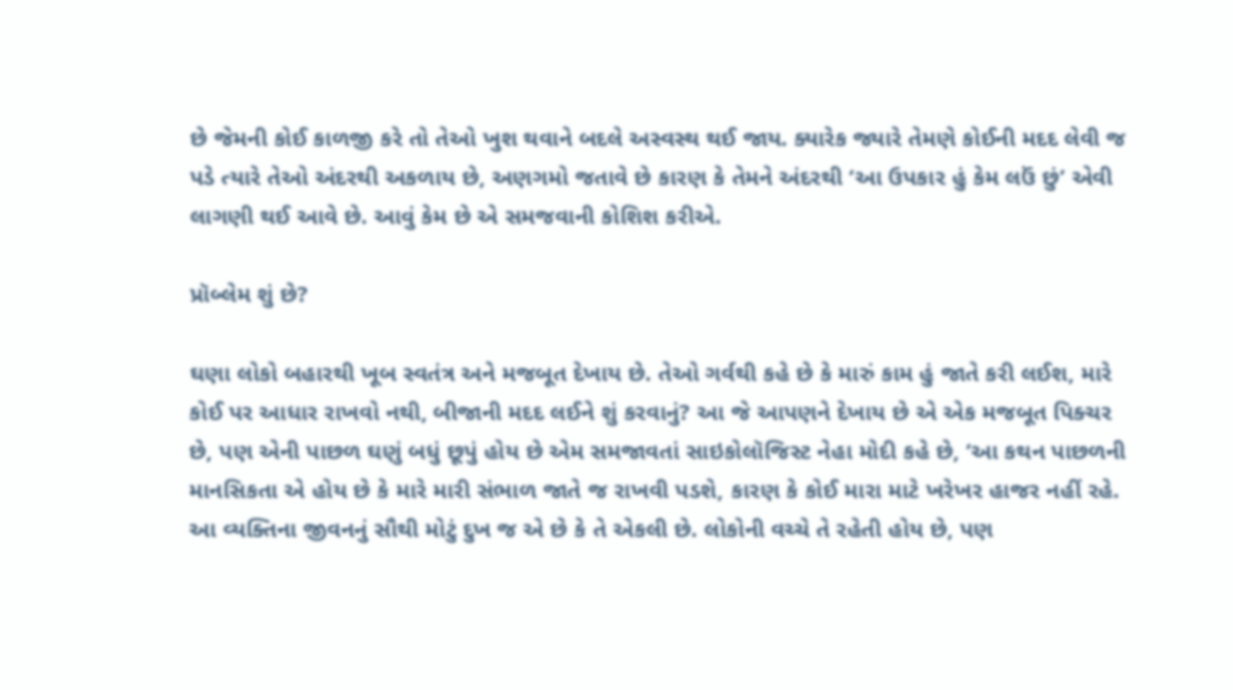છે જેમની કોઈ કાળજી કરે તો તેઓ ખુશ થવાને બદલે અસ્વસ્થ થઈ જાય. ક્યારેક જ્યારે તેમણે કોઈની મદદ લેવી જ પડે ત્યારે તેઓ અંદરથી અકળાય છે, અણગમો જતાવે છે કારણ કે તેમને અંદરથી ‘આ ઉપકાર હું કેમ લઉં છું’ એવી લાગણી થઈ આવે છે. આવું કેમ છે એ સમજવાની કોશિશ કરીએ.

પ્રૉબ્લેમ શું છે?

ઘણા લોકો બહારથી ખૂબ સ્વતંત્ર અને મજબૂત દેખાય છે. તેઓ ગર્વથી કહે છે કે મારું કામ હું જાતે કરી લઈશ, મારે કોઈ પર આધાર રાખવો નથી, બીજાની મદદ લઈને શું કરવાનું? આ જે આપણને દેખાય છે એ એક મજબૂત પિક્ચર છે, પણ એની પાછળ ઘણું બધું છૂપું હોય છે એમ સમજાવતાં સાઇકોલૉજિસ્ટ નેહા મોદી કહે છે, ‘આ કથન પાછળની માનસિકતા એ હોય છે કે મારે મારી સંભાળ જાતે જ રાખવી પડશે, કારણ કે કોઈ મારા માટે ખરેખર હાજર નહીં રહે. આ વ્યક્તિના જીવનનું સૌથી મોટું દુખ જ એ છે કે તે એકલી છે. લોકોની વચ્ચે તે રહેતી હોય છે, પણ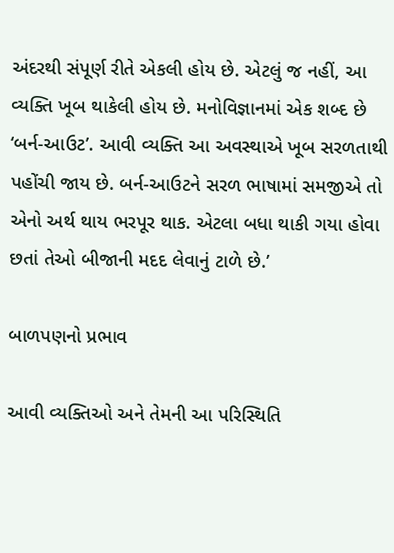અંદરથી સંપૂર્ણ રીતે એકલી હોય છે. એટલું જ નહીં, આ વ્યક્તિ ખૂબ થાકેલી હોય છે. મનોવિજ્ઞાનમાં એક શબ્દ છે ‘બર્ન-આઉટ’. આવી વ્યક્તિ આ અવસ્થાએ ખૂબ સરળતાથી પહોંચી જાય છે. બર્ન-આઉટને સરળ ભાષામાં સમજીએ તો એનો અર્થ થાય ભરપૂર થાક. એટલા બધા થાકી ગયા હોવા છતાં તેઓ બીજાની મદદ લેવાનું ટાળે છે.’

બાળપણનો પ્રભાવ

આવી વ્યક્તિઓ અને તેમની આ પરિસ્થિતિ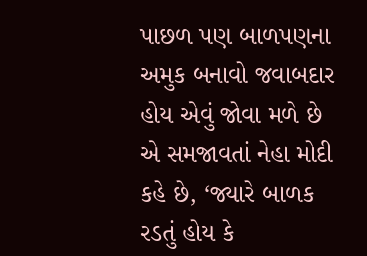પાછળ પણ બાળપણના અમુક બનાવો જવાબદાર હોય એવું જોવા મળે છે એ સમજાવતાં નેહા મોદી કહે છે, ‘જ્યારે બાળક રડતું હોય કે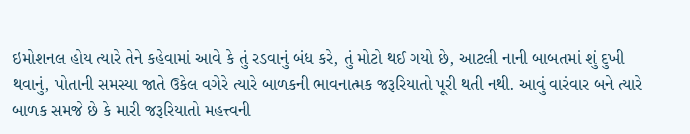ઇમોશનલ હોય ત્યારે તેને કહેવામાં આવે કે તું રડવાનું બંધ કરે, તું મોટો થઈ ગયો છે, આટલી નાની બાબતમાં શું દુખી થવાનું, પોતાની સમસ્યા જાતે ઉકેલ વગેરે ત્યારે બાળકની ભાવનાત્મક જરૂરિયાતો પૂરી થતી નથી. આવું વારંવાર બને ત્યારે બાળક સમજે છે કે મારી જરૂરિયાતો મહત્ત્વની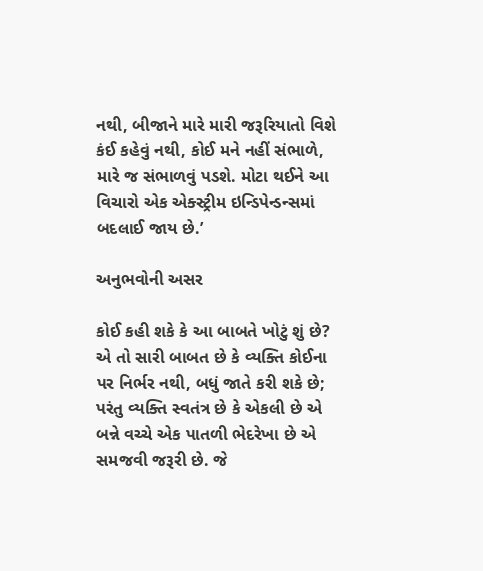નથી, બીજાને મારે મારી જરૂરિયાતો વિશે કંઈ કહેવું નથી, કોઈ મને નહીં સંભાળે, મારે જ સંભાળવું પડશે. મોટા થઈને આ વિચારો એક એક્સ્ટ્રીમ ઇન્ડિપેન્ડન્સમાં બદલાઈ જાય છે.’

અનુભવોની અસર

કોઈ કહી શકે કે આ બાબતે ખોટું શું છે? એ તો સારી બાબત છે કે વ્યક્તિ કોઈના પર નિર્ભર નથી, બધું જાતે કરી શકે છે; પરંતુ વ્યક્તિ સ્વતંત્ર છે કે એકલી છે એ બન્ને વચ્ચે એક પાતળી ભેદરેખા છે એ સમજવી જરૂરી છે. જે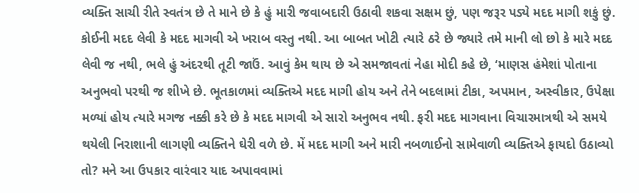વ્યક્તિ સાચી રીતે સ્વતંત્ર છે તે માને છે કે હું મારી જવાબદારી ઉઠાવી શકવા સક્ષમ છું, પણ જરૂર પડ્યે મદદ માગી શકું છું. કોઈની મદદ લેવી કે મદદ માગવી એ ખરાબ વસ્તુ નથી. આ બાબત ખોટી ત્યારે ઠરે છે જ્યારે તમે માની લો છો કે મારે મદદ લેવી જ નથી, ભલે હું અંદરથી તૂટી જાઉં. આવું કેમ થાય છે એ સમજાવતાં નેહા મોદી કહે છે, ‘માણસ હંમેશાં પોતાના અનુભવો પરથી જ શીખે છે. ભૂતકાળમાં વ્યક્તિએ મદદ માગી હોય અને તેને બદલામાં ટીકા, અપમાન, અસ્વીકાર, ઉપેક્ષા મળ્યાં હોય ત્યારે મગજ નક્કી કરે છે કે મદદ માગવી એ સારો અનુભવ નથી. ફરી મદદ માગવાના વિચારમાત્રથી એ સમયે થયેલી નિરાશાની લાગણી વ્યક્તિને ઘેરી વળે છે. મેં મદદ માગી અને મારી નબળાઈનો સામેવાળી વ્યક્તિએ ફાયદો ઉઠાવ્યો તો? મને આ ઉપકાર વારંવાર યાદ અપાવવામાં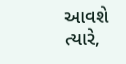આવશે ત્યારે,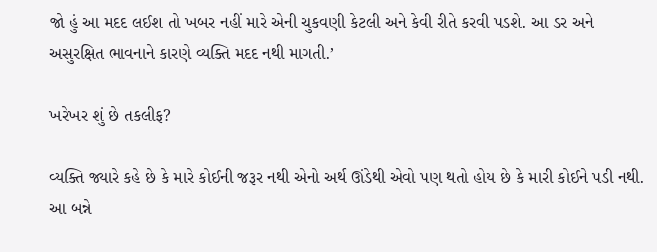જો હું આ મદદ લઈશ તો ખબર નહીં મારે એની ચુકવણી કેટલી અને કેવી રીતે કરવી પડશે. આ ડર અને અસુરક્ષિત ભાવનાને કારણે વ્યક્તિ મદદ નથી માગતી.’

ખરેખર શું છે તકલીફ?

વ્યક્તિ જ્યારે કહે છે કે મારે કોઈની જરૂર નથી એનો અર્થ ઊંડેથી એવો પણ થતો હોય છે કે મારી કોઈને પડી નથી. આ બન્ને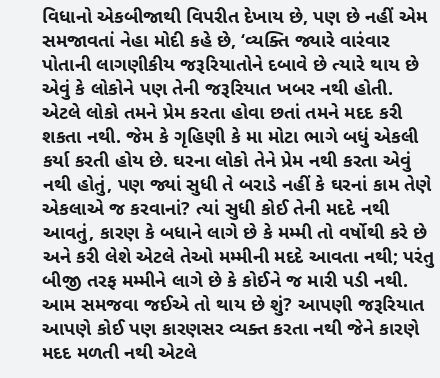વિધાનો એકબીજાથી વિપરીત દેખાય છે, પણ છે નહીં એમ સમજાવતાં નેહા મોદી કહે છે, ‘વ્યક્તિ જ્યારે વારંવાર પોતાની લાગણીકીય જરૂરિયાતોને દબાવે છે ત્યારે થાય છે એવું કે લોકોને પણ તેની જરૂરિયાત ખબર નથી હોતી. એટલે લોકો તમને પ્રેમ કરતા હોવા છતાં તમને મદદ કરી શકતા નથી. જેમ કે ગૃહિણી કે મા મોટા ભાગે બધું એકલી કર્યા કરતી હોય છે. ઘરના લોકો તેને પ્રેમ નથી કરતા એવું નથી હોતું, પણ જ્યાં સુધી તે બરાડે નહીં કે ઘરનાં કામ તેણે એકલાએ જ કરવાનાં? ત્યાં સુધી કોઈ તેની મદદે નથી આવતું, કારણ કે બધાને લાગે છે કે મમ્મી તો વર્ષોથી કરે છે અને કરી લેશે એટલે તેઓ મમ્મીની મદદે આવતા નથી; પરંતુ બીજી તરફ મમ્મીને લાગે છે કે કોઈને જ મારી પડી નથી. આમ સમજવા જઈએ તો થાય છે શું? આપણી જરૂરિયાત આપણે કોઈ પણ કારણસર વ્યક્ત કરતા નથી જેને કારણે મદદ મળતી નથી એટલે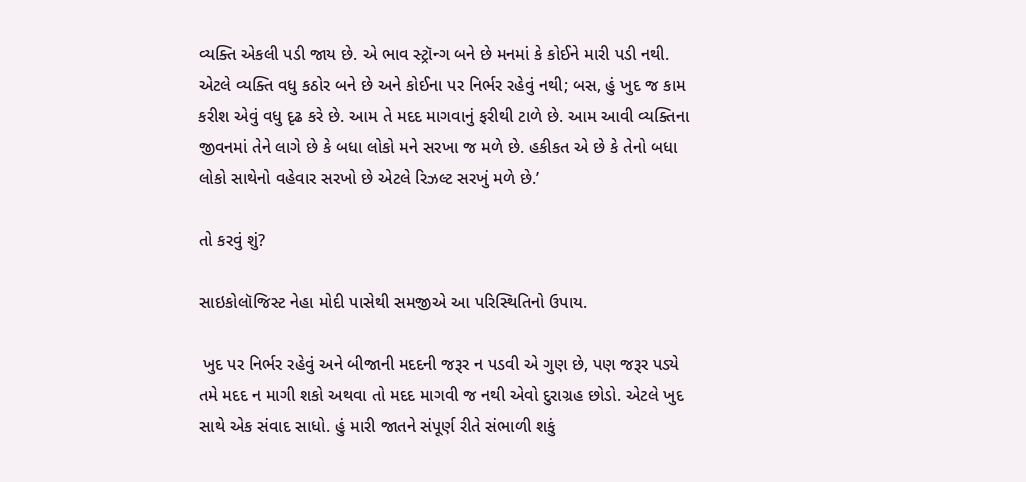વ્યક્તિ એકલી પડી જાય છે. એ ભાવ સ્ટ્રૉન્ગ બને છે મનમાં કે કોઈને મારી પડી નથી. એટલે વ્યક્તિ વધુ કઠોર બને છે અને કોઈના પર નિર્ભર રહેવું નથી; બસ, હું ખુદ જ કામ કરીશ એવું વધુ દૃઢ કરે છે. આમ તે મદદ માગવાનું ફરીથી ટાળે છે. આમ આવી વ્યક્તિના જીવનમાં તેને લાગે છે કે બધા લોકો મને સરખા જ મળે છે. હકીકત એ છે કે તેનો બધા લોકો સાથેનો વહેવાર સરખો છે એટલે રિઝલ્ટ સરખું મળે છે.’

તો કરવું શું?

સાઇકોલૉજિસ્ટ નેહા મોદી પાસેથી સમજીએ આ પરિસ્થિતિનો ઉપાય.

 ખુદ પર નિર્ભર રહેવું અને બીજાની મદદની જરૂર ન પડવી એ ગુણ છે, પણ જરૂર પડ્યે તમે મદદ ન માગી શકો અથવા તો મદદ માગવી જ નથી એવો દુરાગ્રહ છોડો. એટલે ખુદ સાથે એક સંવાદ સાધો. હું મારી જાતને સંપૂર્ણ રીતે સંભાળી શકું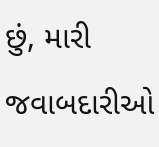છું, મારી જવાબદારીઓ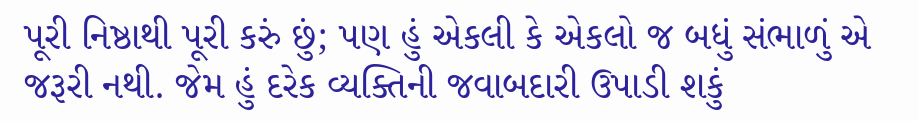પૂરી નિષ્ઠાથી પૂરી કરું છું; પણ હું એકલી કે એકલો જ બધું સંભાળું એ જરૂરી નથી. જેમ હું દરેક વ્યક્તિની જવાબદારી ઉપાડી શકું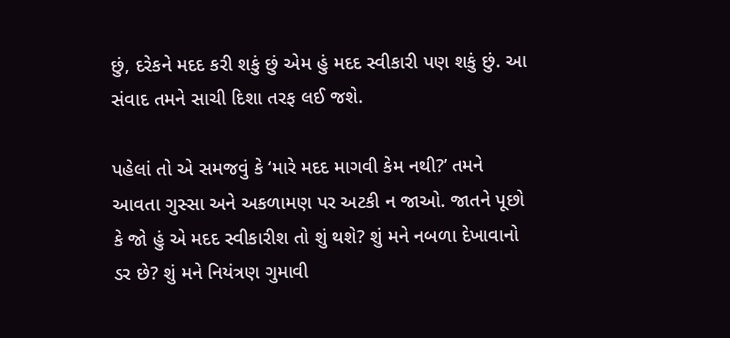છું, દરેકને મદદ કરી શકું છું એમ હું મદદ સ્વીકારી પણ શકું છું. આ સંવાદ તમને સાચી દિશા તરફ લઈ જશે.

પહેલાં તો એ સમજવું કે ‘મારે મદદ માગવી કેમ નથી?’ તમને આવતા ગુસ્સા અને અકળામણ પર અટકી ન જાઓ. જાતને પૂછો કે જો હું એ મદદ સ્વીકારીશ તો શું થશે? શું મને નબળા દેખાવાનો ડર છે? શું મને નિયંત્રણ ગુમાવી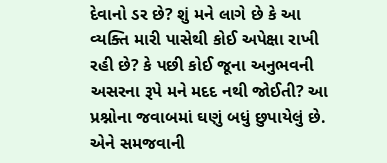દેવાનો ડર છે? શું મને લાગે છે કે આ વ્યક્તિ મારી પાસેથી કોઈ અપેક્ષા રાખી રહી છે? કે પછી કોઈ જૂના અનુભવની અસરના રૂપે મને મદદ નથી જોઈતી? આ પ્રશ્નોના જવાબમાં ઘણું બધું છુપાયેલું છે. એને સમજવાની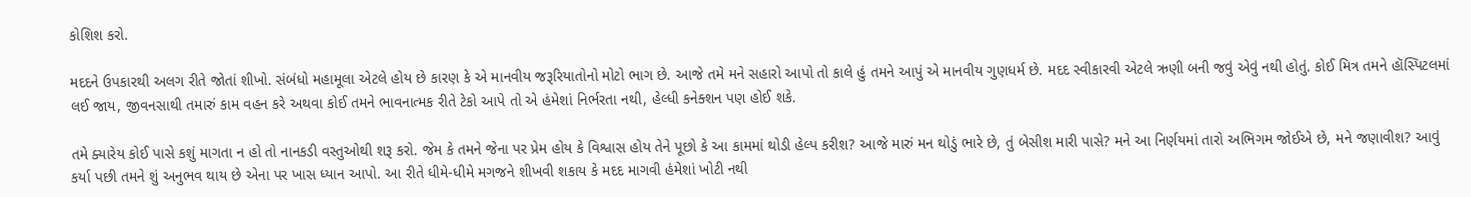કોશિશ કરો.

મદદને ઉપકારથી અલગ રીતે જોતાં શીખો. સંબંધો મહામૂલા એટલે હોય છે કારણ કે એ માનવીય જરૂરિયાતોનો મોટો ભાગ છે. આજે તમે મને સહારો આપો તો કાલે હું તમને આપું એ માનવીય ગુણધર્મ છે. મદદ સ્વીકારવી એટલે ઋણી બની જવું એવું નથી હોતું. કોઈ મિત્ર તમને હૉસ્પિટલમાં લઈ જાય, જીવનસાથી તમારું કામ વહન કરે અથવા કોઈ તમને ભાવનાત્મક રીતે ટેકો આપે તો એ હંમેશાં નિર્ભરતા નથી, હેલ્ધી કનેક્શન પણ હોઈ શકે.

તમે ક્યારેય કોઈ પાસે કશું માગતા ન હો તો નાનકડી વસ્તુઓથી શરૂ કરો. જેમ કે તમને જેના પર પ્રેમ હોય કે વિશ્વાસ હોય તેને પૂછો કે આ કામમાં થોડી હેલ્પ કરીશ? આજે મારું મન થોડું ભારે છે, તું બેસીશ મારી પાસે? મને આ નિર્ણયમાં તારો અભિગમ જોઈએ છે, મને જણાવીશ? આવું કર્યા પછી તમને શું અનુભવ થાય છે એના પર ખાસ ધ્યાન આપો. આ રીતે ધીમે-ધીમે મગજને શીખવી શકાય કે મદદ માગવી હંમેશાં ખોટી નથી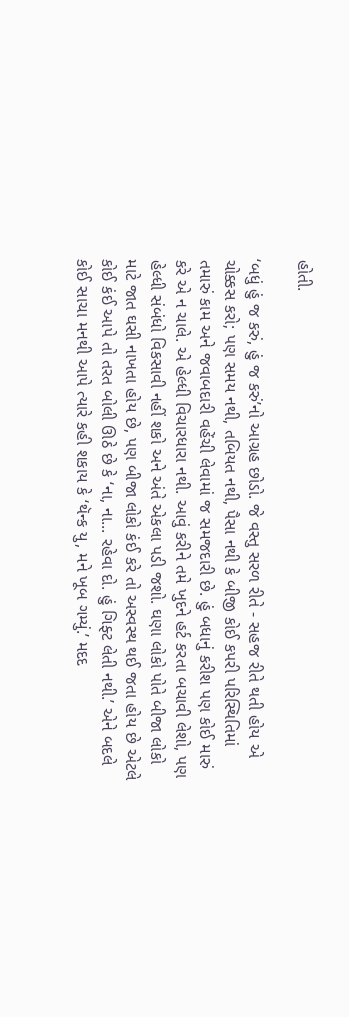હોતી.

‘બધું હું જ કરું, હું જ કરું’નો આગ્રહ છોડો. જે વસ્તુ સરળ રીતે - સહજ રીતે થતી હોય એ ચોક્કસ કરો; પણ સમય નથી, તબિયત નથી, પૈસા નથી કે બીજી કોઈ કપરી પરિસ્થિતિમાં તમારું કામ અને જવાબદારી વહેંચી લેવામાં જ સમજદારી છે. હું બધાનું કરીશ પણ કોઈ મારું કરે એ ન ચાલે. એ હેલ્ધી વિચારધારા નથી. આવું કરીને તમે ખુદને હર્ટ કરતા બચાવી લેશો, પણ હેલ્ધી સંબંધો વિકસાવી નહીં શકો અને અંતે એકલા પડી જશો. ઘણા લોકો પોતે બીજા લોકો માટે જાત ઘસી નાખતા હોય છે, પણ બીજા લોકો કંઈ કરે તો અસ્વસ્થ થઈ જતા હોય છે એટલે કોઈ કંઈ આપે તો તરત બોલી ઊઠે છે કે ‘ના, ના... રહેવા દો. હું ગિફ્ટ લેતી નથી.’ એને બદલે કોઈ સાચા મનથી આપે ત્યારે કહી શકાય કે ‘થૅન્ક યુ, મને ખૂબ ગમ્યું.’ મદદ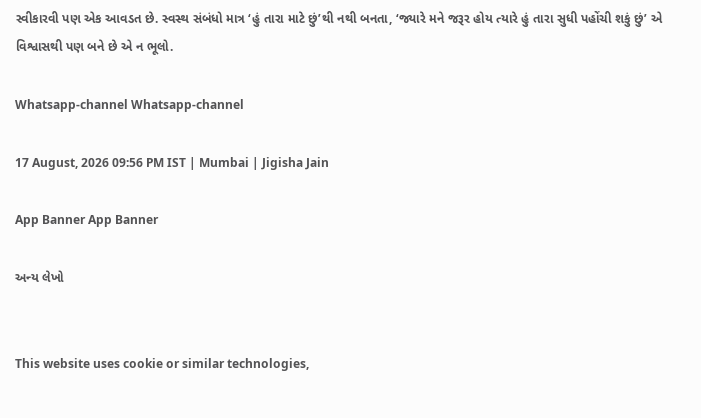સ્વીકારવી પણ એક આવડત છે. સ્વસ્થ સંબંધો માત્ર ‘હું તારા માટે છું’થી નથી બનતા, ‘જ્યારે મને જરૂર હોય ત્યારે હું તારા સુધી પહોંચી શકું છું’ એ વિશ્વાસથી પણ બને છે એ ન ભૂલો.

Whatsapp-channel Whatsapp-channel

17 August, 2026 09:56 PM IST | Mumbai | Jigisha Jain

App Banner App Banner

અન્ય લેખો


This website uses cookie or similar technologies,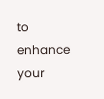to enhance your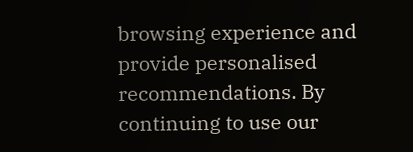browsing experience and provide personalised recommendations. By continuing to use our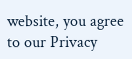website, you agree to our Privacy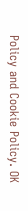Policy and Cookie Policy. OK